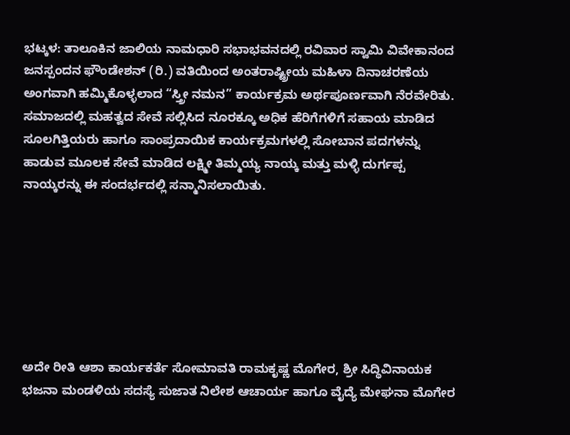ಭಟ್ಕಳ: ತಾಲೂಕಿನ ಜಾಲಿಯ ನಾಮಧಾರಿ ಸಭಾಭವನದಲ್ಲಿ ರವಿವಾರ ಸ್ವಾಮಿ ವಿವೇಕಾನಂದ ಜನಸ್ಪಂದನ ಫೌಂಡೇಶನ್ (ರಿ.) ವತಿಯಿಂದ ಅಂತರಾಷ್ಟ್ರೀಯ ಮಹಿಳಾ ದಿನಾಚರಣೆಯ ಅಂಗವಾಗಿ ಹಮ್ಮಿಕೊಳ್ಳಲಾದ “ಸ್ತ್ರೀ ನಮನ” ಕಾರ್ಯಕ್ರಮ ಅರ್ಥಪೂರ್ಣವಾಗಿ ನೆರವೇರಿತು.
ಸಮಾಜದಲ್ಲಿ ಮಹತ್ವದ ಸೇವೆ ಸಲ್ಲಿಸಿದ ನೂರಕ್ಕೂ ಅಧಿಕ ಹೆರಿಗೆಗಳಿಗೆ ಸಹಾಯ ಮಾಡಿದ ಸೂಲಗಿತ್ತಿಯರು ಹಾಗೂ ಸಾಂಪ್ರದಾಯಿಕ ಕಾರ್ಯಕ್ರಮಗಳಲ್ಲಿ ಸೋಬಾನ ಪದಗಳನ್ನು ಹಾಡುವ ಮೂಲಕ ಸೇವೆ ಮಾಡಿದ ಲಕ್ಷ್ಮೀ ತಿಮ್ಮಯ್ಯ ನಾಯ್ಕ ಮತ್ತು ಮಳ್ಳಿ ದುರ್ಗಪ್ಪ ನಾಯ್ಕರನ್ನು ಈ ಸಂದರ್ಭದಲ್ಲಿ ಸನ್ಮಾನಿಸಲಾಯಿತು.







ಅದೇ ರೀತಿ ಆಶಾ ಕಾರ್ಯಕರ್ತೆ ಸೋಮಾವತಿ ರಾಮಕೃಷ್ಣ ಮೊಗೇರ, ಶ್ರೀ ಸಿದ್ಧಿವಿನಾಯಕ ಭಜನಾ ಮಂಡಳಿಯ ಸದಸ್ಯೆ ಸುಜಾತ ನಿಲೇಶ ಆಚಾರ್ಯ ಹಾಗೂ ವೈದ್ಯೆ ಮೇಘನಾ ಮೊಗೇರ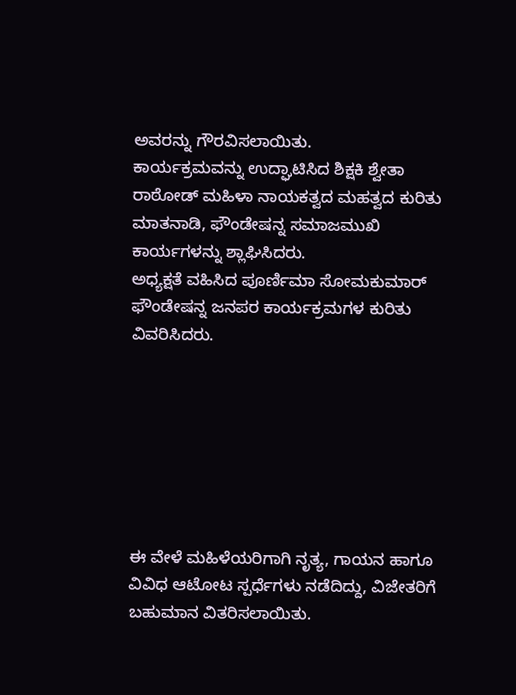ಅವರನ್ನು ಗೌರವಿಸಲಾಯಿತು.
ಕಾರ್ಯಕ್ರಮವನ್ನು ಉದ್ಘಾಟಿಸಿದ ಶಿಕ್ಷಕಿ ಶ್ವೇತಾ ರಾಠೋಡ್ ಮಹಿಳಾ ನಾಯಕತ್ವದ ಮಹತ್ವದ ಕುರಿತು ಮಾತನಾಡಿ, ಫೌಂಡೇಷನ್ನ ಸಮಾಜಮುಖಿ ಕಾರ್ಯಗಳನ್ನು ಶ್ಲಾಘಿಸಿದರು.
ಅಧ್ಯಕ್ಷತೆ ವಹಿಸಿದ ಪೂರ್ಣಿಮಾ ಸೋಮಕುಮಾರ್ ಫೌಂಡೇಷನ್ನ ಜನಪರ ಕಾರ್ಯಕ್ರಮಗಳ ಕುರಿತು ವಿವರಿಸಿದರು.







ಈ ವೇಳೆ ಮಹಿಳೆಯರಿಗಾಗಿ ನೃತ್ಯ, ಗಾಯನ ಹಾಗೂ ವಿವಿಧ ಆಟೋಟ ಸ್ಪರ್ಧೆಗಳು ನಡೆದಿದ್ದು, ವಿಜೇತರಿಗೆ ಬಹುಮಾನ ವಿತರಿಸಲಾಯಿತು.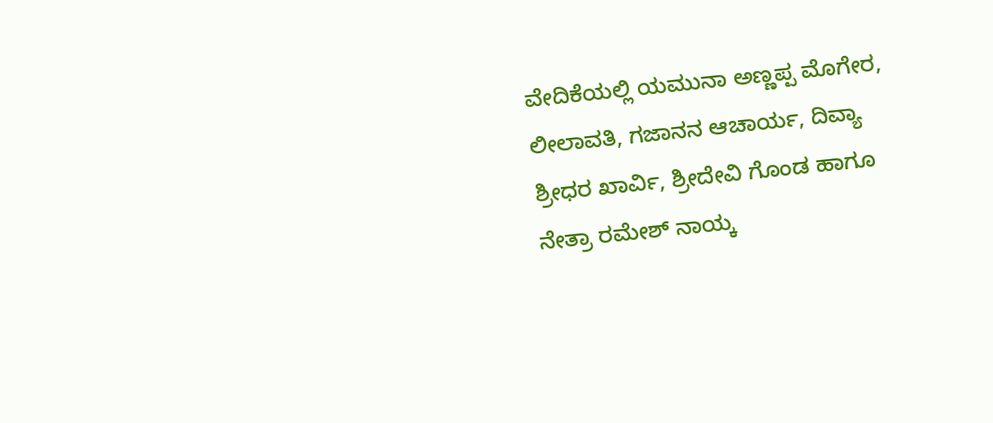ವೇದಿಕೆಯಲ್ಲಿ ಯಮುನಾ ಅಣ್ಣಪ್ಪ ಮೊಗೇರ, ಲೀಲಾವತಿ, ಗಜಾನನ ಆಚಾರ್ಯ, ದಿವ್ಯಾ ಶ್ರೀಧರ ಖಾರ್ವಿ, ಶ್ರೀದೇವಿ ಗೊಂಡ ಹಾಗೂ ನೇತ್ರಾ ರಮೇಶ್ ನಾಯ್ಕ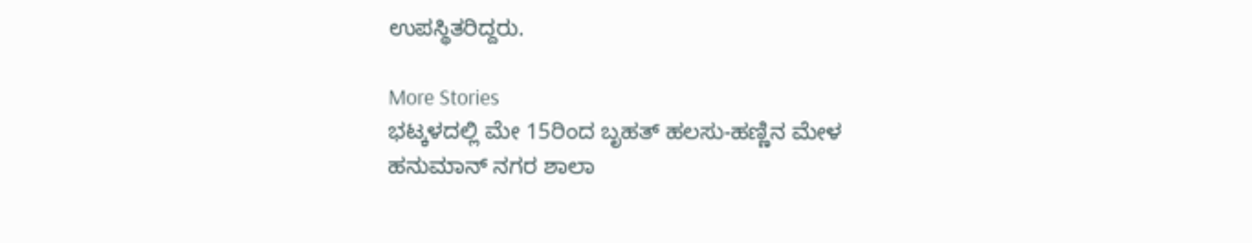ಉಪಸ್ಥಿತರಿದ್ದರು.

More Stories
ಭಟ್ಕಳದಲ್ಲಿ ಮೇ 15ರಿಂದ ಬೃಹತ್ ಹಲಸು-ಹಣ್ಣಿನ ಮೇಳ
ಹನುಮಾನ್ ನಗರ ಶಾಲಾ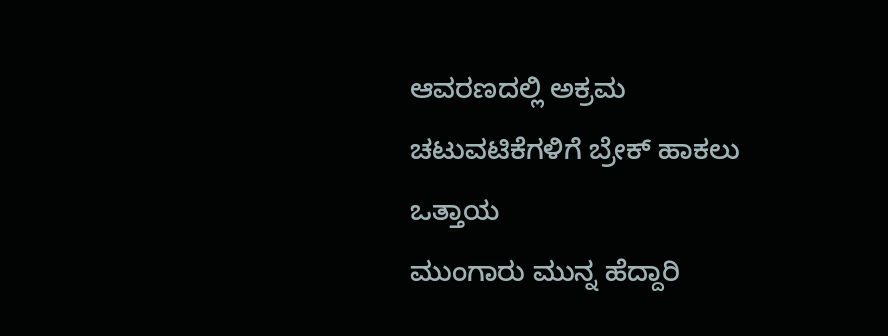ಆವರಣದಲ್ಲಿ ಅಕ್ರಮ ಚಟುವಟಿಕೆಗಳಿಗೆ ಬ್ರೇಕ್ ಹಾಕಲು ಒತ್ತಾಯ
ಮುಂಗಾರು ಮುನ್ನ ಹೆದ್ದಾರಿ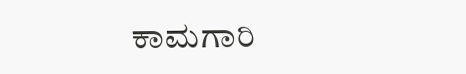ಕಾಮಗಾರಿ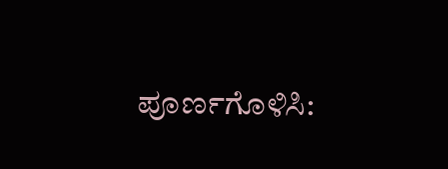ಪೂರ್ಣಗೊಳಿಸಿ: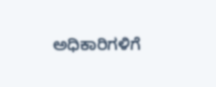ಅಧಿಕಾರಿಗಳಿಗೆ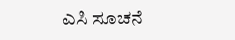ಎಸಿ ಸೂಚನೆ